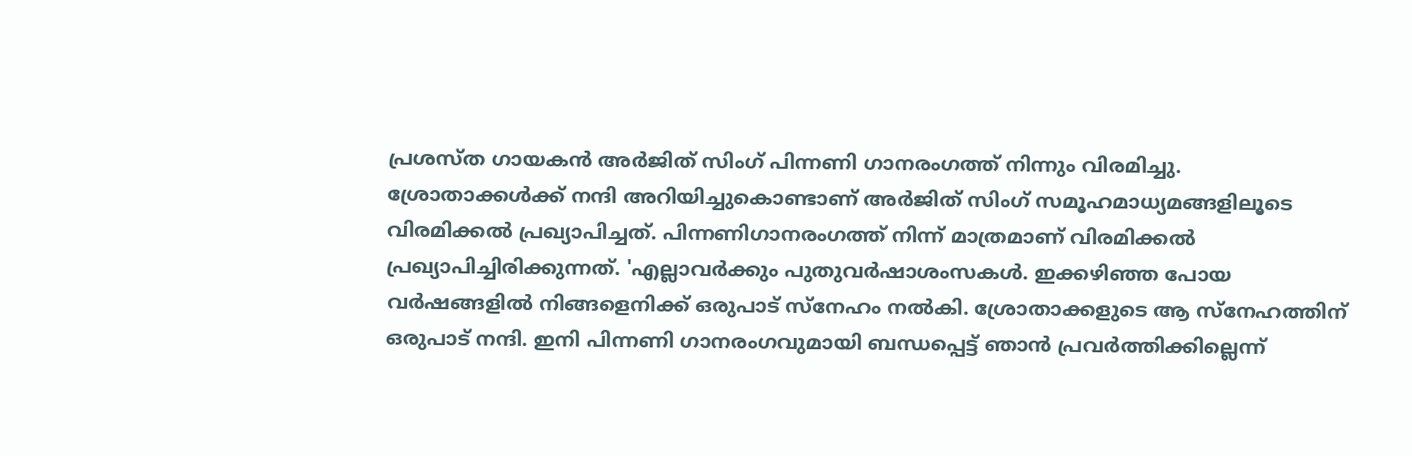പ്രശസ്ത ഗായകൻ അർജിത് സിംഗ് പിന്നണി ഗാനരംഗത്ത് നിന്നും വിരമിച്ചു. ശ്രോതാക്കൾക്ക് നന്ദി അറിയിച്ചുകൊണ്ടാണ് അർജിത് സിംഗ് സമൂഹമാധ്യമങ്ങളിലൂടെ വിരമിക്കൽ പ്രഖ്യാപിച്ചത്. പിന്നണിഗാനരംഗത്ത് നിന്ന് മാത്രമാണ് വിരമിക്കൽ പ്രഖ്യാപിച്ചിരിക്കുന്നത്. 'എല്ലാവർക്കും പുതുവർഷാശംസകൾ. ഇക്കഴിഞ്ഞ പോയ വർഷങ്ങളിൽ നിങ്ങളെനിക്ക് ഒരുപാട് സ്നേഹം നൽകി. ശ്രോതാക്കളുടെ ആ സ്നേഹത്തിന് ഒരുപാട് നന്ദി. ഇനി പിന്നണി ഗാനരംഗവുമായി ബന്ധപ്പെട്ട് ഞാൻ പ്രവർത്തിക്കില്ലെന്ന്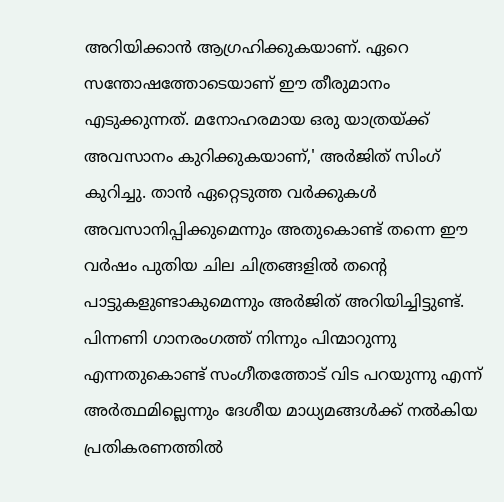അറിയിക്കാൻ ആഗ്രഹിക്കുകയാണ്. ഏറെ സന്തോഷത്തോടെയാണ് ഈ തീരുമാനം എടുക്കുന്നത്. മനോഹരമായ ഒരു യാത്രയ്ക്ക് അവസാനം കുറിക്കുകയാണ്,' അർജിത് സിംഗ് കുറിച്ചു. താൻ ഏറ്റെടുത്ത വർക്കുകൾ അവസാനിപ്പിക്കുമെന്നും അതുകൊണ്ട് തന്നെ ഈ വർഷം പുതിയ ചില ചിത്രങ്ങളിൽ തന്റെ പാട്ടുകളുണ്ടാകുമെന്നും അർജിത് അറിയിച്ചിട്ടുണ്ട്. പിന്നണി ഗാനരംഗത്ത് നിന്നും പിന്മാറുന്നു എന്നതുകൊണ്ട് സംഗീതത്തോട് വിട പറയുന്നു എന്ന് അർത്ഥമില്ലെന്നും ദേശീയ മാധ്യമങ്ങൾക്ക് നൽകിയ പ്രതികരണത്തിൽ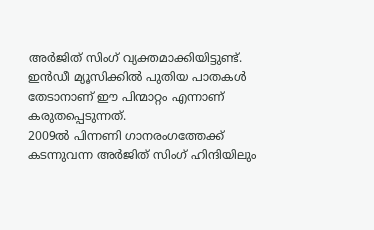അർജിത് സിംഗ് വ്യക്തമാക്കിയിട്ടുണ്ട്. ഇൻഡീ മ്യൂസിക്കിൽ പുതിയ പാതകൾ തേടാനാണ് ഈ പിന്മാറ്റം എന്നാണ് കരുതപ്പെടുന്നത്.
2009ൽ പിന്നണി ഗാനരംഗത്തേക്ക് കടന്നുവന്ന അർജിത് സിംഗ് ഹിന്ദിയിലും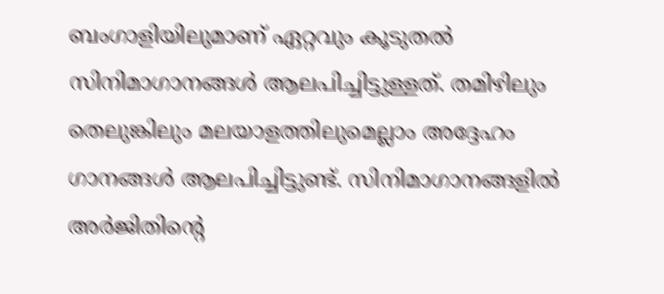ബംഗാളിയിലുമാണ് ഏറ്റവും കൂടുതൽ സിനിമാഗാനങ്ങൾ ആലപിച്ചിട്ടുള്ളത്. തമിഴിലും തെലുങ്കിലും മലയാളത്തിലുമെല്ലാം അദ്ദേഹം ഗാനങ്ങൾ ആലപിച്ചിട്ടുണ്ട്. സിനിമാഗാനങ്ങളിൽ അർജിതിന്റെ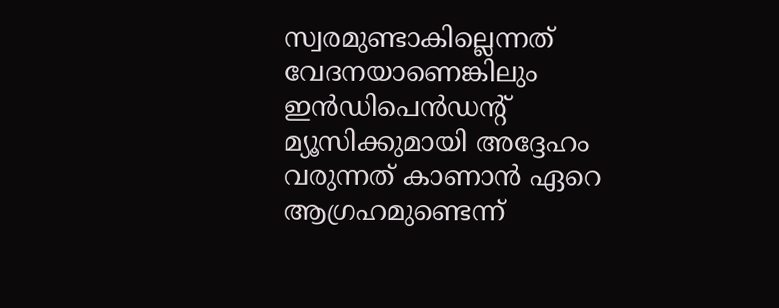സ്വരമുണ്ടാകില്ലെന്നത് വേദനയാണെങ്കിലും ഇൻഡിപെൻഡന്റ് മ്യൂസിക്കുമായി അദ്ദേഹം വരുന്നത് കാണാൻ ഏറെ ആഗ്രഹമുണ്ടെന്ന്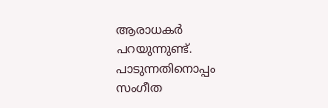ആരാധകർ പറയുന്നുണ്ട്. പാടുന്നതിനൊപ്പം സംഗീത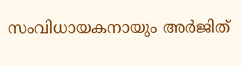സംവിധായകനായും അർജിത്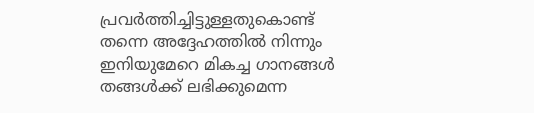പ്രവർത്തിച്ചിട്ടുള്ളതുകൊണ്ട് തന്നെ അദ്ദേഹത്തിൽ നിന്നും ഇനിയുമേറെ മികച്ച ഗാനങ്ങൾ തങ്ങൾക്ക് ലഭിക്കുമെന്ന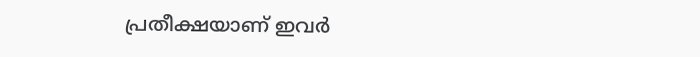പ്രതീക്ഷയാണ് ഇവർ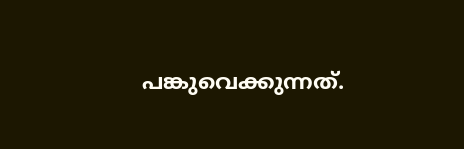പങ്കുവെക്കുന്നത്.